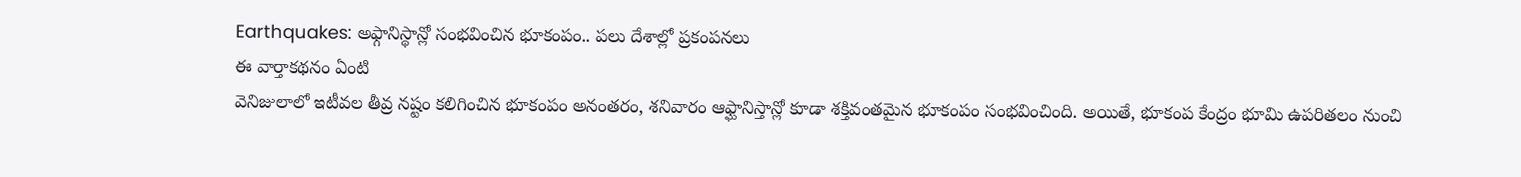Earthquakes: అఫ్గానిస్థాన్లో సంభవించిన భూకంపం.. పలు దేశాల్లో ప్రకంపనలు
ఈ వార్తాకథనం ఏంటి
వెనిజులాలో ఇటీవల తీవ్ర నష్టం కలిగించిన భూకంపం అనంతరం, శనివారం ఆఫ్ఘానిస్తాన్లో కూడా శక్తివంతమైన భూకంపం సంభవించింది. అయితే, భూకంప కేంద్రం భూమి ఉపరితలం నుంచి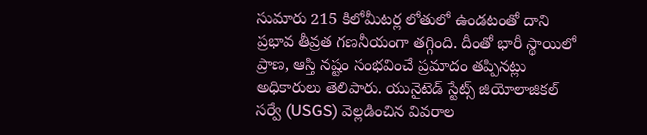సుమారు 215 కిలోమీటర్ల లోతులో ఉండటంతో దాని ప్రభావ తీవ్రత గణనీయంగా తగ్గింది. దీంతో భారీ స్థాయిలో ప్రాణ, ఆస్తి నష్టం సంభవించే ప్రమాదం తప్పినట్లు అధికారులు తెలిపారు. యునైటెడ్ స్టేట్స్ జియోలాజికల్ సర్వే (USGS) వెల్లడించిన వివరాల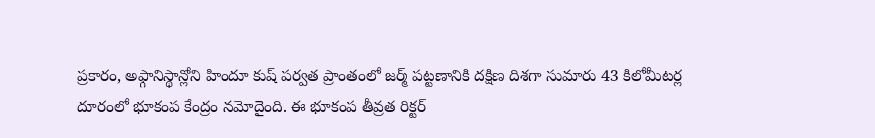ప్రకారం, అఫ్గానిస్థాన్లోని హిందూ కుష్ పర్వత ప్రాంతంలో జర్మ్ పట్టణానికి దక్షిణ దిశగా సుమారు 43 కిలోమీటర్ల దూరంలో భూకంప కేంద్రం నమోదైంది. ఈ భూకంప తీవ్రత రిక్టర్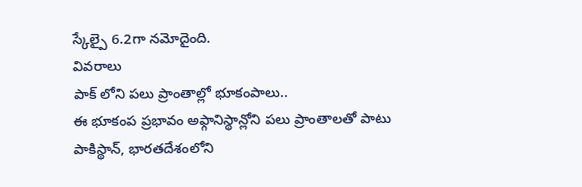స్కేల్పై 6.2గా నమోదైంది.
వివరాలు
పాక్ లోని పలు ప్రాంతాల్లో భూకంపాలు..
ఈ భూకంప ప్రభావం అఫ్గానిస్థాన్లోని పలు ప్రాంతాలతో పాటు పాకిస్థాన్, భారతదేశంలోని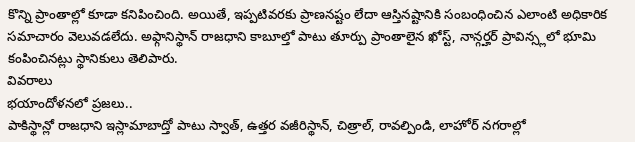కొన్ని ప్రాంతాల్లో కూడా కనిపించింది. అయితే, ఇప్పటివరకు ప్రాణనష్టం లేదా ఆస్తినష్టానికి సంబంధించిన ఎలాంటి అధికారిక సమాచారం వెలువడలేదు. అఫ్గానిస్థాన్ రాజధాని కాబూల్తో పాటు తూర్పు ప్రాంతాలైన ఖోస్ట్, నాన్గర్హర్ ప్రావిన్స్లలో భూమి కంపించినట్లు స్థానికులు తెలిపారు.
వివరాలు
భయాందోళనలో ప్రజలు..
పాకిస్థాన్లో రాజధాని ఇస్లామాబాద్తో పాటు స్వాత్, ఉత్తర వజీరిస్థాన్, చిత్రాల్, రావల్పిండి, లాహోర్ నగరాల్లో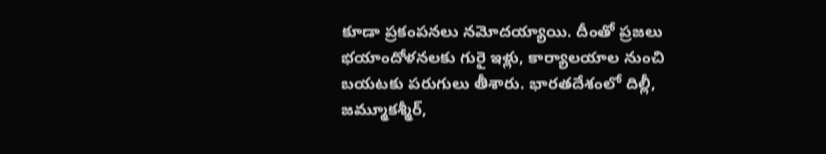కూడా ప్రకంపనలు నమోదయ్యాయి. దీంతో ప్రజలు భయాందోళనలకు గురై ఇళ్లు, కార్యాలయాల నుంచి బయటకు పరుగులు తీశారు. భారతదేశంలో దిల్లీ, జమ్మూకశ్మీర్,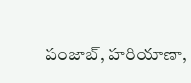పంజాబ్, హరియాణా,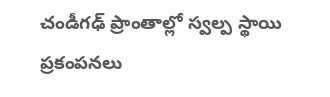చండీగఢ్ ప్రాంతాల్లో స్వల్ప స్థాయి ప్రకంపనలు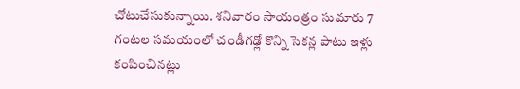చోటుచేసుకున్నాయి. శనివారం సాయంత్రం సుమారు 7 గంటల సమయంలో చండీగఢ్లో కొన్ని సెకన్ల పాటు ఇళ్లు కంపించినట్లు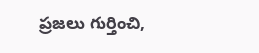ప్రజలు గుర్తించి,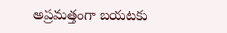అప్రమత్తంగా బయటకు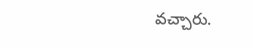వచ్చారు.